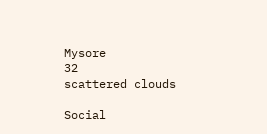Mysore
32
scattered clouds

Social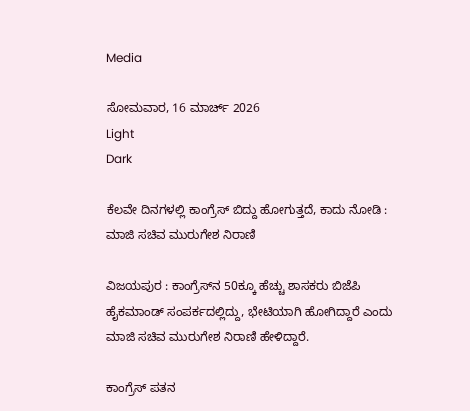Media

ಸೋಮವಾರ, 16 ಮಾರ್ಚ್ 2026
Light
Dark

ಕೆಲವೇ ದಿನಗಳಲ್ಲಿ ಕಾಂಗ್ರೆಸ್ ಬಿದ್ದು ಹೋಗುತ್ತದೆ, ಕಾದು ನೋಡಿ : ಮಾಜಿ ಸಚಿವ ಮುರುಗೇಶ ನಿರಾಣಿ

ವಿಜಯಪುರ : ಕಾಂಗ್ರೆಸ್‌ನ 50ಕ್ಕೂ ಹೆಚ್ಚು ಶಾಸಕರು ಬಿಜೆಪಿ ಹೈಕಮಾಂಡ್ ಸಂಪರ್ಕದಲ್ಲಿದ್ದು, ಭೇಟಿಯಾಗಿ ಹೋಗಿದ್ದಾರೆ ಎಂದು ಮಾಜಿ ಸಚಿವ ಮುರುಗೇಶ ನಿರಾಣಿ ಹೇಳಿದ್ದಾರೆ.

ಕಾಂಗ್ರೆಸ್‌ ಪತನ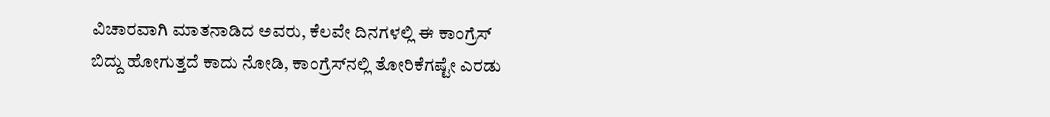ವಿಚಾರವಾಗಿ ಮಾತನಾಡಿದ ಅವರು, ಕೆಲವೇ ದಿನಗಳಲ್ಲಿ ಈ ಕಾಂಗ್ರೆಸ್ ಬಿದ್ದು ಹೋಗುತ್ತದೆ ಕಾದು ನೋಡಿ, ಕಾಂಗ್ರೆಸ್‌ನಲ್ಲಿ ತೋರಿಕೆಗಷ್ಟೇ ಎರಡು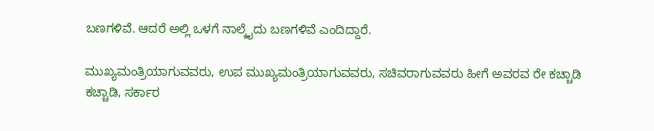ಬಣಗಳಿವೆ. ಆದರೆ ಅಲ್ಲಿ ಒಳಗೆ ನಾಲ್ಕೈದು ಬಣಗಳಿವೆ ಎಂದಿದ್ದಾರೆ.

ಮುಖ್ಯಮಂತ್ರಿಯಾಗುವವರು, ಉಪ ಮುಖ್ಯಮಂತ್ರಿಯಾಗುವವರು, ಸಚಿವರಾಗುವವರು‌ ಹೀಗೆ ಅವರವ ರೇ ಕಚ್ಚಾಡಿ ಕಚ್ಚಾಡಿ, ಸರ್ಕಾರ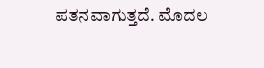ಪತನವಾಗುತ್ತದೆ. ಮೊದಲ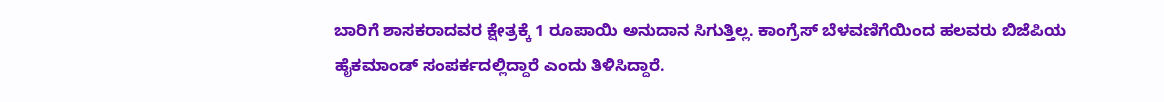ಬಾರಿಗೆ ಶಾಸಕರಾದವರ ಕ್ಷೇತ್ರಕ್ಕೆ 1 ರೂಪಾಯಿ ಅನುದಾನ ಸಿಗುತ್ತಿಲ್ಲ. ಕಾಂಗ್ರೆಸ್ ಬೆಳವಣಿಗೆಯಿಂದ ಹಲವರು ಬಿಜೆಪಿಯ ಹೈಕಮಾಂಡ್ ಸಂಪರ್ಕದಲ್ಲಿದ್ದಾರೆ ಎಂದು ತಿಳಿಸಿದ್ದಾರೆ.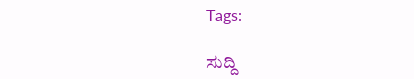Tags:

ಸುದ್ದಿ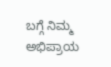ಬಗ್ಗೆ ನಿಮ್ಮ ಅಭಿಪ್ರಾಯ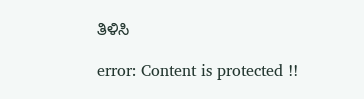ತಿಳಿಸಿ

error: Content is protected !!